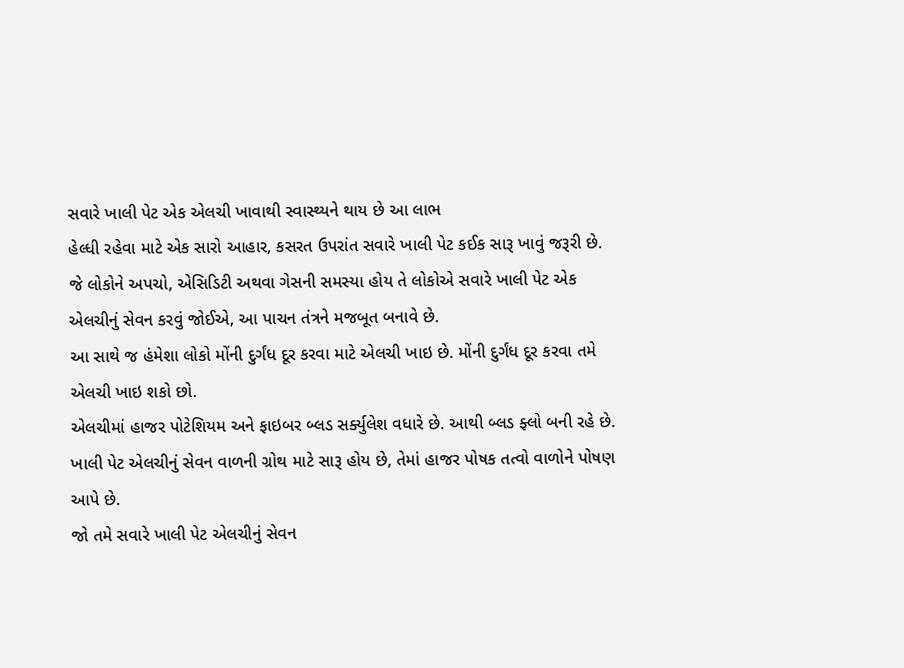સવારે ખાલી પેટ એક એલચી ખાવાથી સ્વાસ્થ્યને થાય છે આ લાભ
હેલ્ધી રહેવા માટે એક સારો આહાર, કસરત ઉપરાંત સવારે ખાલી પેટ કઈક સારૂ ખાવું જરૂરી છે.
જે લોકોને અપચો, એસિડિટી અથવા ગેસની સમસ્યા હોય તે લોકોએ સવારે ખાલી પેટ એક એલચીનું સેવન કરવું જોઈએ, આ પાચન તંત્રને મજબૂત બનાવે છે.
આ સાથે જ હંમેશા લોકો મોંની દુર્ગંધ દૂર કરવા માટે એલચી ખાઇ છે. મોંની દુર્ગંધ દૂર કરવા તમે એલચી ખાઇ શકો છો.
એલચીમાં હાજર પોટેશિયમ અને ફાઇબર બ્લડ સર્ક્યુલેશ વધારે છે. આથી બ્લડ ફ્લો બની રહે છે.
ખાલી પેટ એલચીનું સેવન વાળની ગ્રોથ માટે સારૂ હોય છે, તેમાં હાજર પોષક તત્વો વાળોને પોષણ આપે છે.
જો તમે સવારે ખાલી પેટ એલચીનું સેવન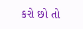કરો છો તો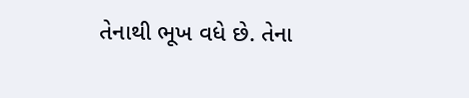તેનાથી ભૂખ વધે છે. તેના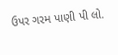ઉપર ગરમ પાણી પી લો.